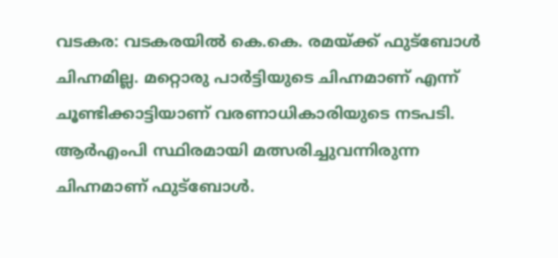വടകര: വടകരയിൽ കെ.കെ. രമയ്ക്ക് ഫുട്ബോൾ ചിഹ്നമില്ല. മറ്റൊരു പാർട്ടിയുടെ ചിഹ്നമാണ് എന്ന് ചൂണ്ടിക്കാട്ടിയാണ് വരണാധികാരിയുടെ നടപടി. ആർഎംപി സ്ഥിരമായി മത്സരിച്ചുവന്നിരുന്ന ചിഹ്നമാണ് ഫുട്ബോൾ.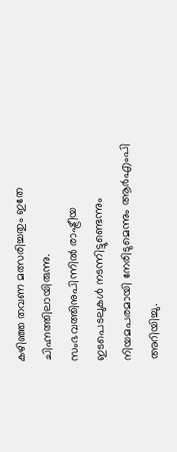കഴിഞ്ഞ തവണ മത്സരിച്ചതും ഇതേ ചിഹ്നത്തിലായിരുന്നു. സംഭവത്തിനുപിന്നിൽ രാഷ്ട്രീയ ഇടപെടലുകൾ നടന്നിട്ടുണ്ടെന്നും നിയമപരമായി നേരിടുമെന്നും ആർഎംപി അറിയിച്ചു.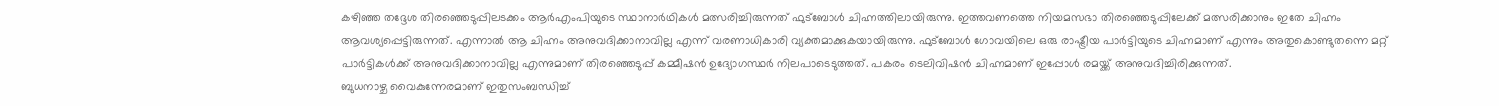കഴിഞ്ഞ തദ്ദേശ തിരഞ്ഞെടുപ്പിലടക്കം ആർഎംപിയുടെ സ്ഥാനാർഥികൾ മത്സരിച്ചിരുന്നത് ഫുട്ബോൾ ചിഹ്നത്തിലായിരുന്നു. ഇത്തവണത്തെ നിയമസഭാ തിരഞ്ഞെടുപ്പിലേക്ക് മത്സരിക്കാനും ഇതേ ചിഹ്നം ആവശ്യപ്പെട്ടിരുന്നത്. എന്നാൽ ആ ചിഹ്നം അനുവദിക്കാനാവില്ല എന്ന് വരണാധികാരി വ്യക്തമാക്കുകയായിരുന്നു. ഫുട്ബോൾ ഗോവയിലെ ഒരു രാഷ്ട്രീയ പാർട്ടിയുടെ ചിഹ്നമാണ് എന്നും അതുകൊണ്ടുതന്നെ മറ്റ് പാർട്ടികൾക്ക് അനുവദിക്കാനാവില്ല എന്നുമാണ് തിരഞ്ഞെടുപ്പ് കമ്മീഷൻ ഉദ്യോഗസ്ഥർ നിലപാടെടുത്തത്. പകരം ടെലിവിഷൻ ചിഹ്നമാണ് ഇപ്പോൾ രമയ്ക്ക് അനുവദിച്ചിരിക്കുന്നത്.
ബുധനാഴ്ച വൈകുന്നേരമാണ് ഇതുസംബന്ധിച്ച്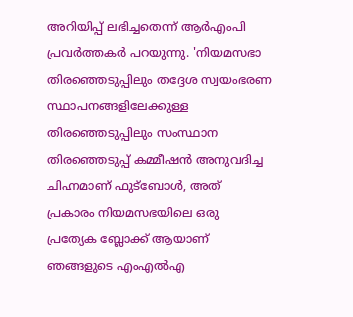അറിയിപ്പ് ലഭിച്ചതെന്ന് ആർഎംപി പ്രവർത്തകർ പറയുന്നു. 'നിയമസഭാ തിരഞ്ഞെടുപ്പിലും തദ്ദേശ സ്വയംഭരണ സ്ഥാപനങ്ങളിലേക്കുള്ള തിരഞ്ഞെടുപ്പിലും സംസ്ഥാന തിരഞ്ഞെടുപ്പ് കമ്മീഷൻ അനുവദിച്ച ചിഹ്നമാണ് ഫുട്ബോൾ, അത് പ്രകാരം നിയമസഭയിലെ ഒരു പ്രത്യേക ബ്ലോക്ക് ആയാണ് ഞങ്ങളുടെ എംഎൽഎ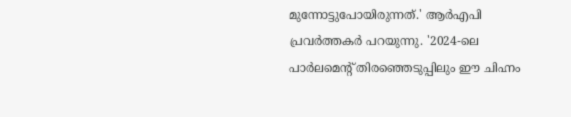മുന്നോട്ടുപോയിരുന്നത്.' ആർഎപി പ്രവർത്തകർ പറയുന്നു. '2024-ലെ പാർലമെന്റ് തിരഞ്ഞെടുപ്പിലും ഈ ചിഹ്നം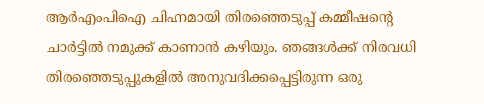ആർഎംപിഐ ചിഹ്നമായി തിരഞ്ഞെടുപ്പ് കമ്മീഷന്റെ ചാർട്ടിൽ നമുക്ക് കാണാൻ കഴിയും. ഞങ്ങൾക്ക് നിരവധി തിരഞ്ഞെടുപ്പുകളിൽ അനുവദിക്കപ്പെട്ടിരുന്ന ഒരു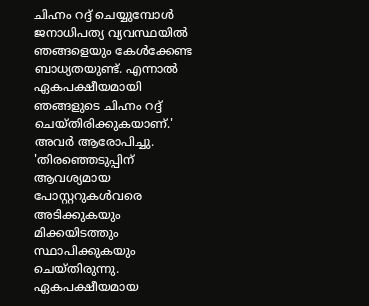ചിഹ്നം റദ്ദ് ചെയ്യുമ്പോൾ ജനാധിപത്യ വ്യവസ്ഥയിൽ ഞങ്ങളെയും കേൾക്കേണ്ട ബാധ്യതയുണ്ട്. എന്നാൽ ഏകപക്ഷീയമായി ഞങ്ങളുടെ ചിഹ്നം റദ്ദ് ചെയ്തിരിക്കുകയാണ്.' അവർ ആരോപിച്ചു. 'തിരഞ്ഞെടുപ്പിന് ആവശ്യമായ പോസ്റ്ററുകൾവരെ അടിക്കുകയും മിക്കയിടത്തും സ്ഥാപിക്കുകയും ചെയ്തിരുന്നു.
ഏകപക്ഷീയമായ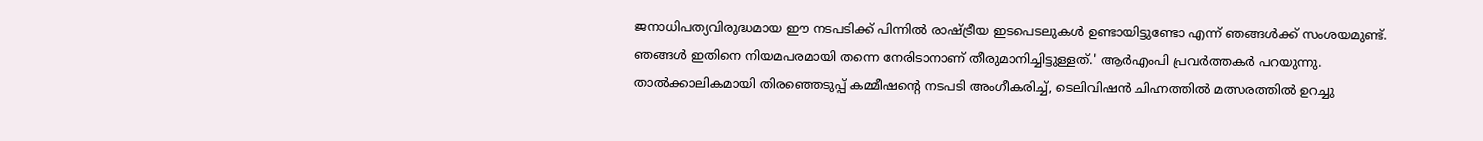ജനാധിപത്യവിരുദ്ധമായ ഈ നടപടിക്ക് പിന്നിൽ രാഷ്ട്രീയ ഇടപെടലുകൾ ഉണ്ടായിട്ടുണ്ടോ എന്ന് ഞങ്ങൾക്ക് സംശയമുണ്ട്. ഞങ്ങൾ ഇതിനെ നിയമപരമായി തന്നെ നേരിടാനാണ് തീരുമാനിച്ചിട്ടുള്ളത്.' ആർഎംപി പ്രവർത്തകർ പറയുന്നു. താൽക്കാലികമായി തിരഞ്ഞെടുപ്പ് കമ്മീഷന്റെ നടപടി അംഗീകരിച്ച്, ടെലിവിഷൻ ചിഹ്നത്തിൽ മത്സരത്തിൽ ഉറച്ചു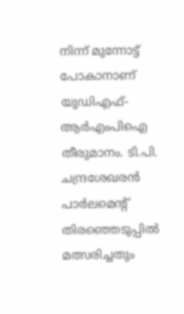നിന്ന് മുന്നോട്ട് പോകാനാണ് യുഡിഎഫ്-ആർഎംപിഐ തീരുമാനം. ടി.പി. ചന്ദ്രശേഖരൻ പാർലമെന്റ് തിരഞ്ഞെടുപ്പിൽ മത്സരിച്ചതും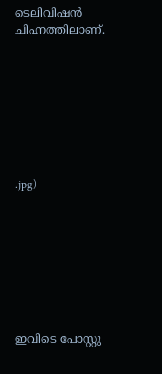ടെലിവിഷൻ ചിഹ്നത്തിലാണ്.








.jpg)








ഇവിടെ പോസ്റ്റു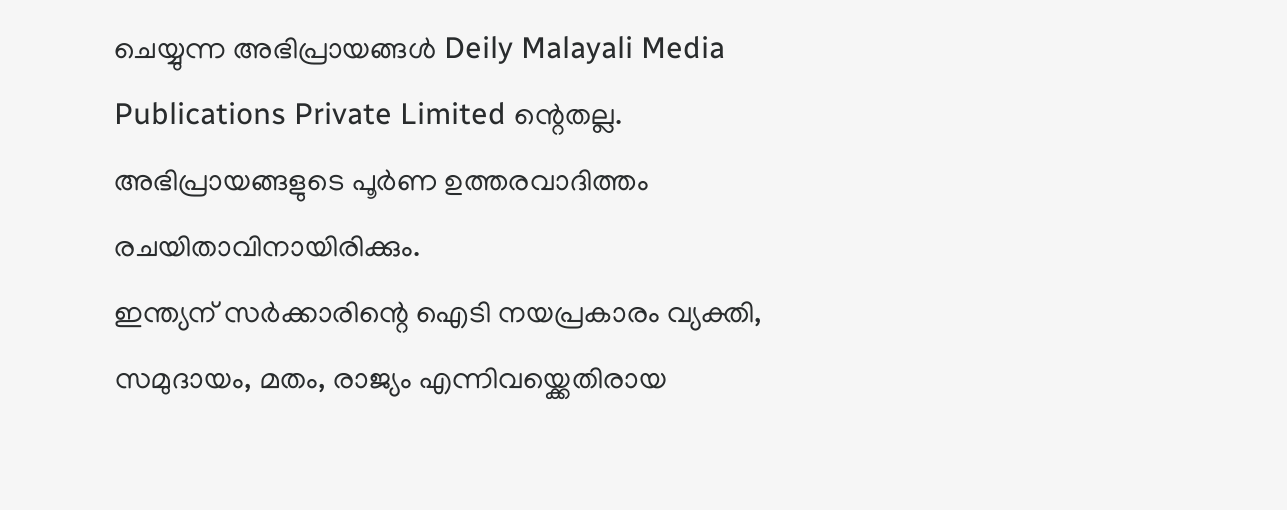ചെയ്യുന്ന അഭിപ്രായങ്ങൾ Deily Malayali Media Publications Private Limited ന്റെതല്ല. അഭിപ്രായങ്ങളുടെ പൂർണ ഉത്തരവാദിത്തം രചയിതാവിനായിരിക്കും.
ഇന്ത്യന് സർക്കാരിന്റെ ഐടി നയപ്രകാരം വ്യക്തി, സമുദായം, മതം, രാജ്യം എന്നിവയ്ക്കെതിരായ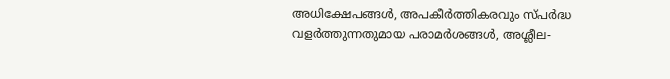അധിക്ഷേപങ്ങൾ, അപകീർത്തികരവും സ്പർദ്ധ വളർത്തുന്നതുമായ പരാമർശങ്ങൾ, അശ്ലീല-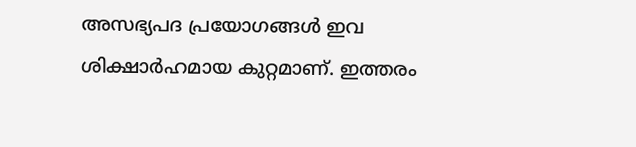അസഭ്യപദ പ്രയോഗങ്ങൾ ഇവ ശിക്ഷാർഹമായ കുറ്റമാണ്. ഇത്തരം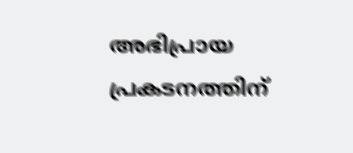അഭിപ്രായ പ്രകടനത്തിന്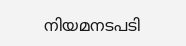നിയമനടപടി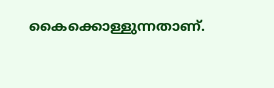കൈക്കൊള്ളുന്നതാണ്.